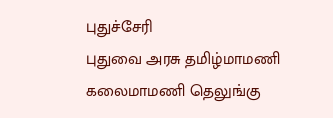புதுச்சேரி
புதுவை அரசு தமிழ்மாமணி கலைமாமணி தெலுங்கு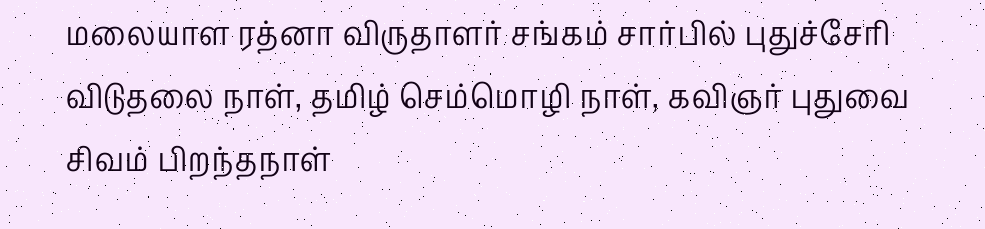மலையாள ரத்னா விருதாளர் சங்கம் சார்பில் புதுச்சேரி விடுதலை நாள், தமிழ் செம்மொழி நாள், கவிஞர் புதுவை சிவம் பிறந்தநாள்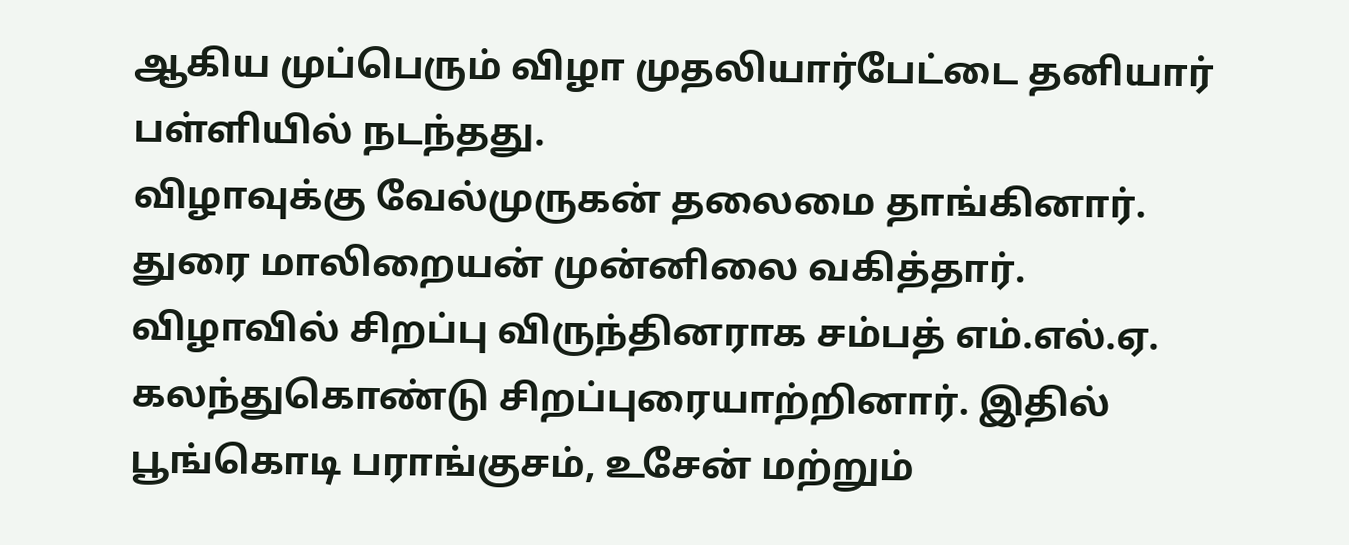ஆகிய முப்பெரும் விழா முதலியார்பேட்டை தனியார் பள்ளியில் நடந்தது.
விழாவுக்கு வேல்முருகன் தலைமை தாங்கினார். துரை மாலிறையன் முன்னிலை வகித்தார். விழாவில் சிறப்பு விருந்தினராக சம்பத் எம்.எல்.ஏ. கலந்துகொண்டு சிறப்புரையாற்றினார். இதில் பூங்கொடி பராங்குசம், உசேன் மற்றும்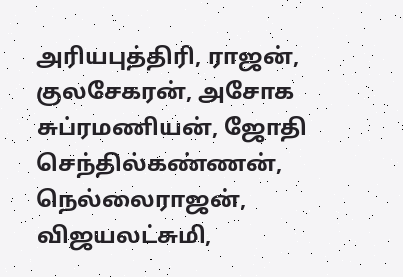அரியபுத்திரி, ராஜன், குலசேகரன், அசோக சுப்ரமணியன், ஜோதி செந்தில்கண்ணன், நெல்லைராஜன், விஜயலட்சுமி,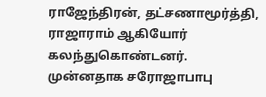ராஜேந்திரன், தட்சணாமூர்த்தி, ராஜாராம் ஆகியோர் கலந்துகொண்டனர். முன்னதாக சரோஜாபாபு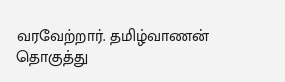வரவேற்றார். தமிழ்வாணன் தொகுத்து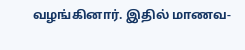வழங்கினார். இதில் மாணவ-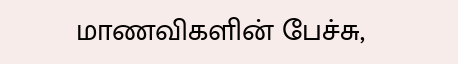மாணவிகளின் பேச்சு,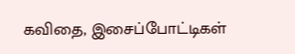கவிதை, இசைப்போட்டிகள்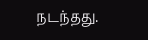நடந்தது.